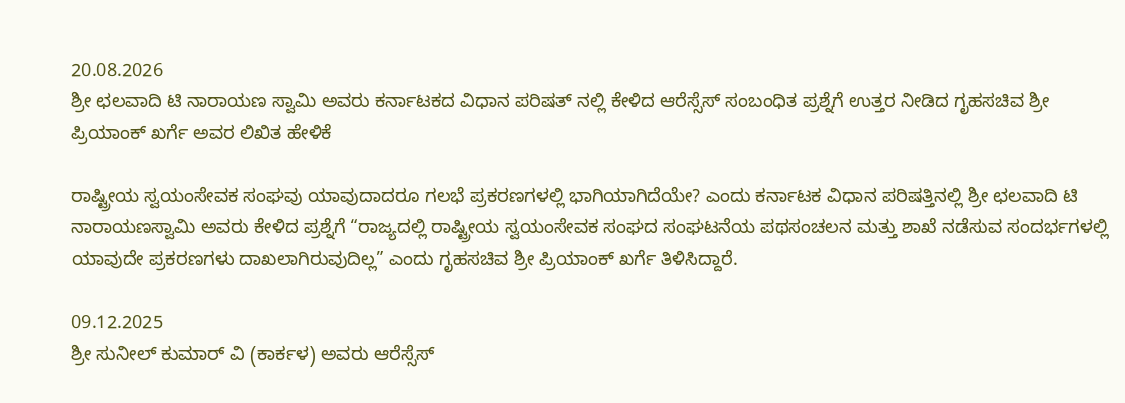20.08.2026
ಶ್ರೀ ಛಲವಾದಿ ಟಿ ನಾರಾಯಣ ಸ್ವಾಮಿ ಅವರು ಕರ್ನಾಟಕದ ವಿಧಾನ ಪರಿಷತ್ ನಲ್ಲಿ ಕೇಳಿದ ಆರೆಸ್ಸೆಸ್ ಸಂಬಂಧಿತ ಪ್ರಶ್ನೆಗೆ ಉತ್ತರ ನೀಡಿದ ಗೃಹಸಚಿವ ಶ್ರೀ ಪ್ರಿಯಾಂಕ್ ಖರ್ಗೆ‌ ಅವರ ಲಿಖಿತ ಹೇಳಿಕೆ

ರಾಷ್ಟ್ರೀಯ ಸ್ವಯಂಸೇವಕ ಸಂಘವು ಯಾವುದಾದರೂ ಗಲಭೆ ಪ್ರಕರಣಗಳಲ್ಲಿ ಭಾಗಿಯಾಗಿದೆಯೇ? ಎಂದು ಕರ್ನಾಟಕ ವಿಧಾನ ಪರಿಷತ್ತಿನಲ್ಲಿ ಶ್ರೀ ಛಲವಾದಿ ಟಿ ನಾರಾಯಣಸ್ವಾಮಿ ಅವರು ಕೇಳಿದ ಪ್ರಶ್ನೆಗೆ “ರಾಜ್ಯದಲ್ಲಿ ರಾಷ್ಟ್ರೀಯ ಸ್ವಯಂಸೇವಕ ಸಂಘದ ಸಂಘಟನೆಯ ಪಥಸಂಚಲನ ಮತ್ತು ಶಾಖೆ ನಡೆಸುವ ಸಂದರ್ಭಗಳಲ್ಲಿ ಯಾವುದೇ ಪ್ರಕರಣಗಳು ದಾಖಲಾಗಿರುವುದಿಲ್ಲ” ಎಂದು ಗೃಹಸಚಿವ ಶ್ರೀ ಪ್ರಿಯಾಂಕ್ ಖರ್ಗೆ ತಿಳಿಸಿದ್ದಾರೆ.

09.12.2025
ಶ್ರೀ ಸುನೀಲ್ ಕುಮಾರ್ ವಿ (ಕಾರ್ಕಳ) ಅವರು ಆರೆಸ್ಸೆಸ್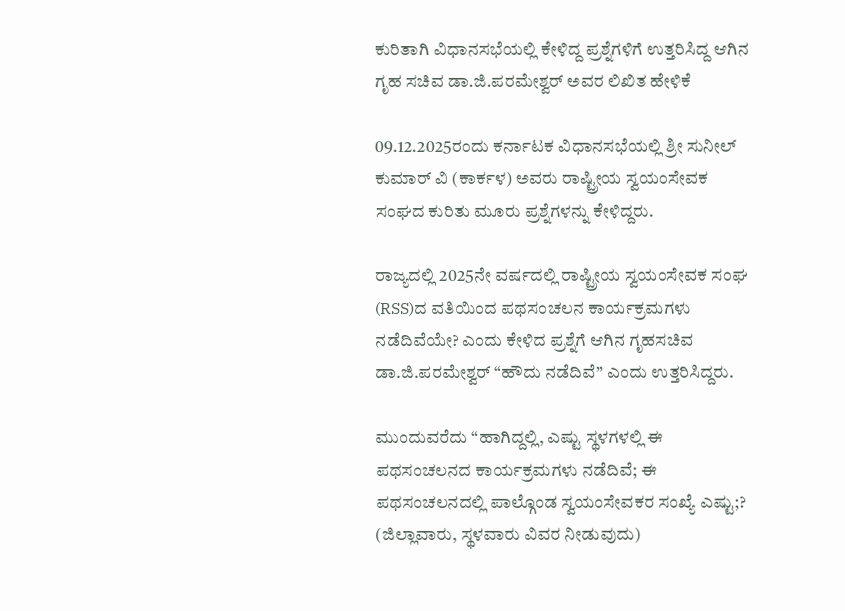ಕುರಿತಾಗಿ ವಿಧಾನಸಭೆಯಲ್ಲಿ ಕೇಳಿದ್ದ ಪ್ರಶ್ನೆಗಳಿಗೆ ಉತ್ತರಿಸಿದ್ದ ಆಗಿನ ಗೃಹ ಸಚಿವ ಡಾ.ಜಿ.ಪರಮೇಶ್ವರ್ ಅವರ ಲಿಖಿತ ಹೇಳಿಕೆ

09.12.2025ರಂದು ಕರ್ನಾಟಕ ವಿಧಾನಸಭೆಯಲ್ಲಿ ಶ್ರೀ ಸುನೀಲ್ ಕುಮಾರ್ ವಿ (ಕಾರ್ಕಳ) ಅವರು ರಾಷ್ಟ್ರೀಯ ಸ್ವಯಂಸೇವಕ ಸಂಘದ ಕುರಿತು ಮೂರು ಪ್ರಶ್ನೆಗಳನ್ನು ಕೇಳಿದ್ದರು.

ರಾಜ್ಯದಲ್ಲಿ 2025ನೇ ವರ್ಷದಲ್ಲಿ ರಾಷ್ಟ್ರೀಯ ಸ್ವಯಂಸೇವಕ ಸಂಘ (RSS)ದ ವತಿಯಿಂದ ಪಥಸಂಚಲನ ಕಾರ್ಯಕ್ರಮಗಳು ನಡೆದಿವೆಯೇ? ಎಂದು ಕೇಳಿದ ಪ್ರಶ್ನೆಗೆ ಆಗಿನ ಗೃಹಸಚಿವ ಡಾ.ಜಿ.ಪರಮೇಶ್ವರ್ “ಹೌದು ನಡೆದಿವೆ” ಎಂದು ಉತ್ತರಿಸಿದ್ದರು.

ಮುಂದುವರೆದು “ಹಾಗಿದ್ದಲ್ಲಿ, ಎಷ್ಟು ಸ್ಥಳಗಳಲ್ಲಿ ಈ ಪಥಸಂಚಲನದ ಕಾರ್ಯಕ್ರಮಗಳು ನಡೆದಿವೆ; ಈ ಪಥಸಂಚಲನದಲ್ಲಿ ಪಾಲ್ಗೊಂಡ ಸ್ವಯಂಸೇವಕರ ಸಂಖ್ಯೆ ಎಷ್ಟು;? (ಜಿಲ್ಲಾವಾರು, ಸ್ಥಳವಾರು ವಿವರ ನೀಡುವುದು)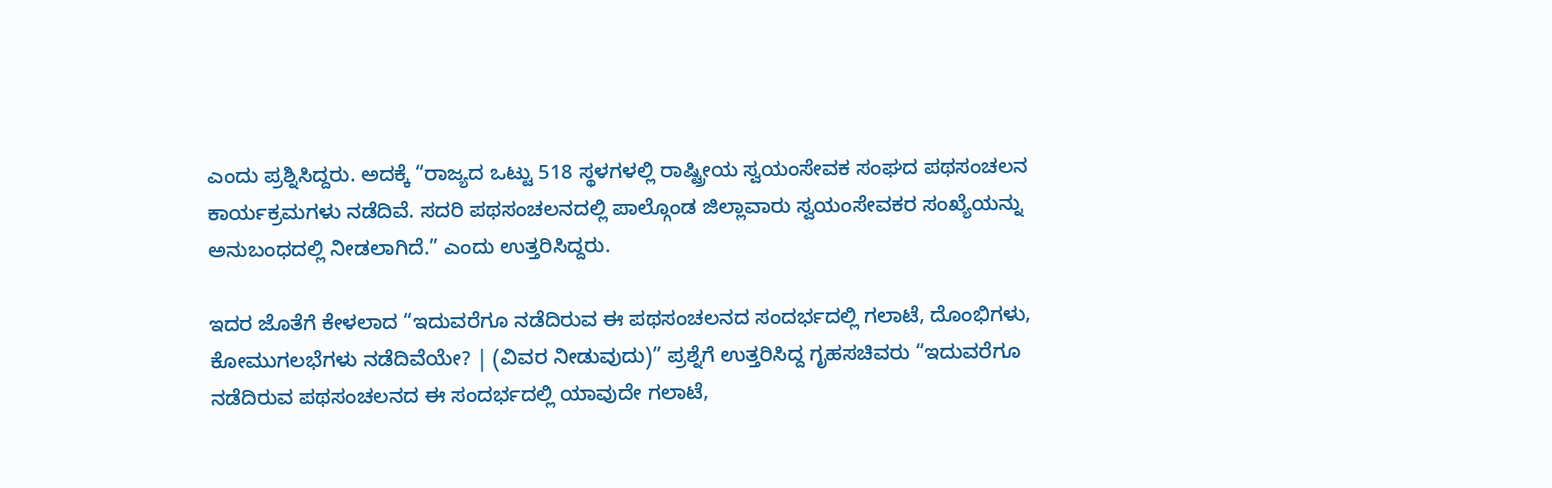ಎಂದು ಪ್ರಶ್ನಿಸಿದ್ದರು. ಅದಕ್ಕೆ “ರಾಜ್ಯದ ಒಟ್ಟು 518 ಸ್ಥಳಗಳಲ್ಲಿ ರಾಷ್ಟ್ರೀಯ ಸ್ವಯಂಸೇವಕ ಸಂಘದ ಪಥಸಂಚಲನ ಕಾರ್ಯಕ್ರಮಗಳು ನಡೆದಿವೆ. ಸದರಿ ಪಥಸಂಚಲನದಲ್ಲಿ ಪಾಲ್ಗೊಂಡ ಜಿಲ್ಲಾವಾರು ಸ್ವಯಂಸೇವಕರ ಸಂಖ್ಯೆಯನ್ನು ಅನುಬಂಧದಲ್ಲಿ ನೀಡಲಾಗಿದೆ.” ಎಂದು ಉತ್ತರಿಸಿದ್ದರು.

ಇದರ ಜೊತೆಗೆ ಕೇಳಲಾದ “ಇದುವರೆಗೂ ನಡೆದಿರುವ ಈ ಪಥಸಂಚಲನದ ಸಂದರ್ಭದಲ್ಲಿ ಗಲಾಟೆ, ದೊಂಭಿಗಳು, ಕೋಮುಗಲಭೆಗಳು ನಡೆದಿವೆಯೇ? | (ವಿವರ ನೀಡುವುದು)” ಪ್ರಶ್ನೆಗೆ ಉತ್ತರಿಸಿದ್ದ ಗೃಹಸಚಿವರು “ಇದುವರೆಗೂ ನಡೆದಿರುವ ಪಥಸಂಚಲನದ ಈ ಸಂದರ್ಭದಲ್ಲಿ ಯಾವುದೇ ಗಲಾಟೆ,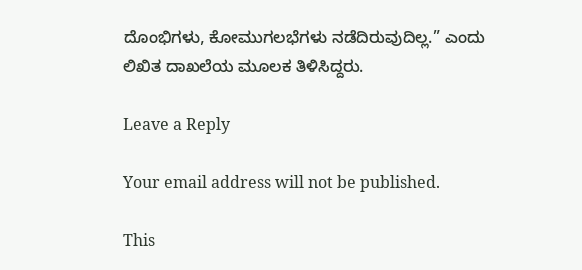ದೊಂಭಿಗಳು, ಕೋಮುಗಲಭೆಗಳು ನಡೆದಿರುವುದಿಲ್ಲ.” ಎಂದು ಲಿಖಿತ ದಾಖಲೆಯ ಮೂಲಕ ತಿಳಿಸಿದ್ದರು.

Leave a Reply

Your email address will not be published.

This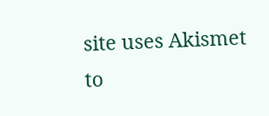site uses Akismet to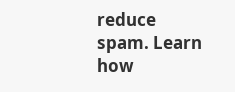reduce spam. Learn how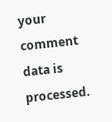your comment data is processed.